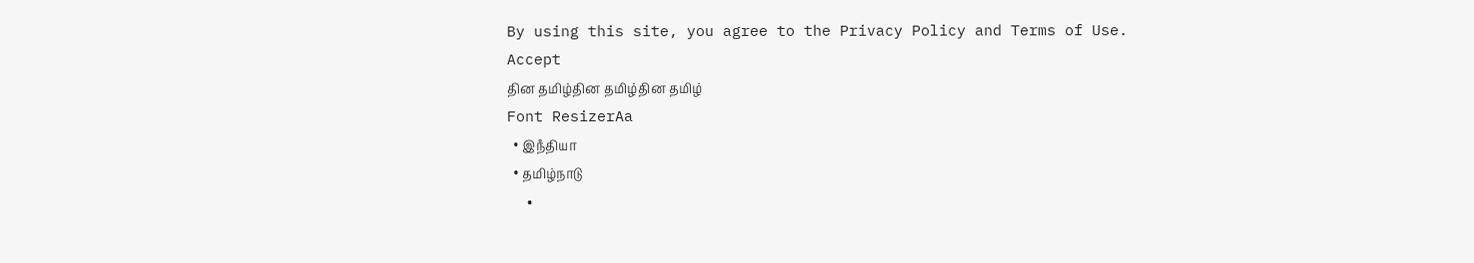By using this site, you agree to the Privacy Policy and Terms of Use.
Accept
தின தமிழ்தின தமிழ்தின தமிழ்
Font ResizerAa
  • இநஂதியா
  • தமிழ்நாடு
  •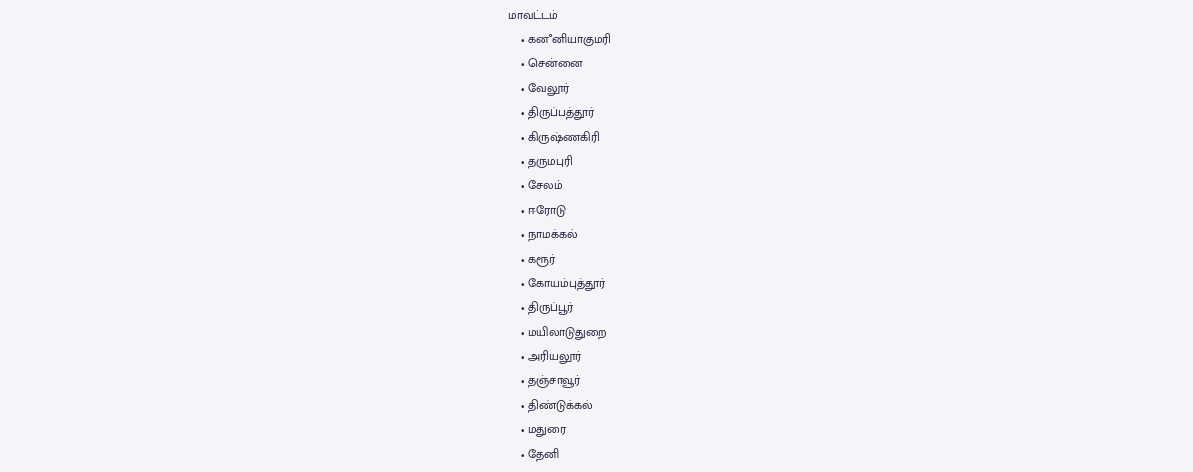மாவட்டம்
    • கனஂனியாகுமரி
    • சென்னை
    • வேலூர்
    • திருப்பத்தூர்
    • கிருஷ்ணகிரி
    • தருமபுரி
    • சேலம்
    • ஈரோடு
    • நாமக்கல்
    • கரூர்
    • கோயம்புத்தூர்
    • திருப்பூர்
    • மயிலாடுதுறை
    • அரியலூர்
    • தஞ்சாவூர்
    • திண்டுக்கல்
    • மதுரை
    • தேனி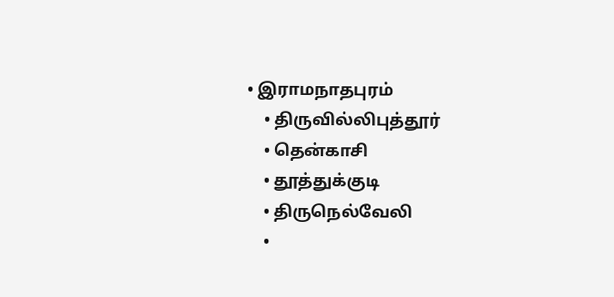• இராமநாதபுரம்
    • திருவில்லிபுத்தூர்
    • தென்காசி
    • தூத்துக்குடி
    • திருநெல்வேலி
    •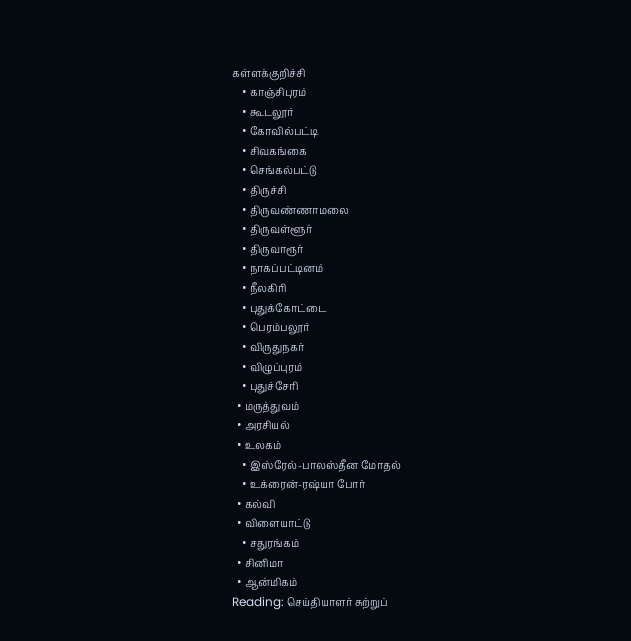கள்ளக்குறிச்சி
    • காஞ்சிபுரம்
    • கூடலூர்
    • கோவில்பட்டி
    • சிவகங்கை
    • செங்கல்பட்டு
    • திருச்சி
    • திருவண்ணாமலை
    • திருவள்ளூர்
    • திருவாரூர்
    • நாகப்பட்டினம்
    • நீலகிரி
    • புதுக்கோட்டை
    • பெரம்பலூர்
    • விருதுநகர்
    • விழுப்புரம்
    • புதுச்சேரி
  • மருத்துவம்
  • அரசியல்
  • உலகம்
    • இஸ்ரேல்-பாலஸ்தீன மோதல்
    • உக்ரைன்-ரஷ்யா போர்
  • கல்வி
  • விளையாட்டு
    • சதுரங்கம்
  • சினிமா
  • ஆன்மிகம்
Reading: செய்தியாளர் சுற்றுப்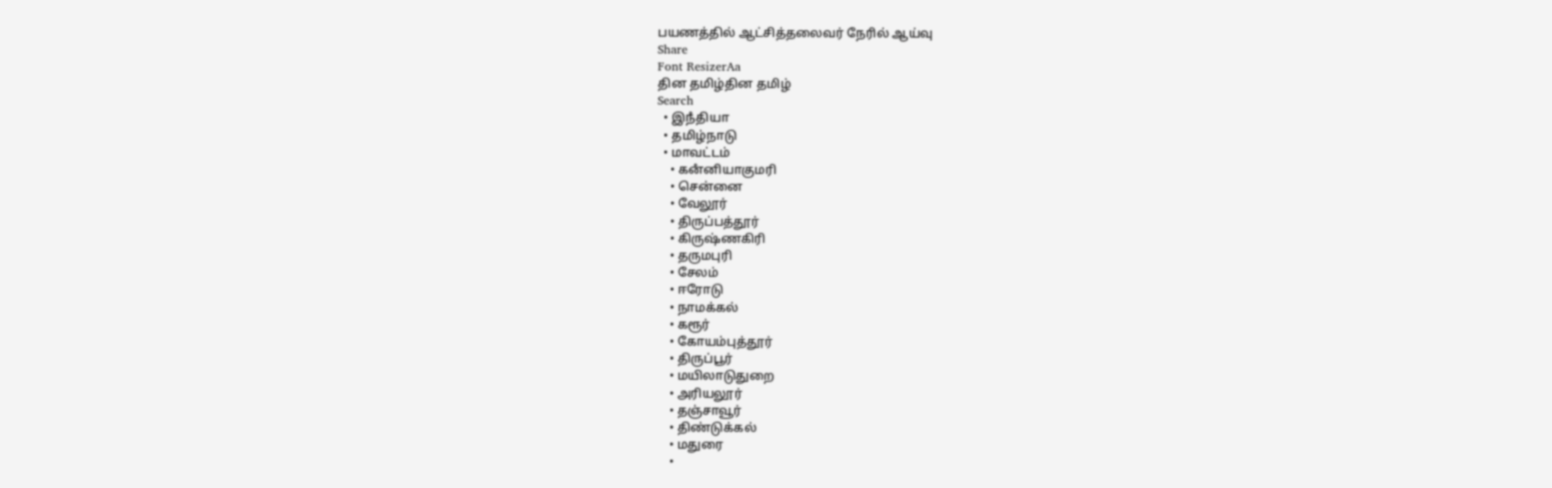பயணத்தில் ஆட்சித்தலைவர் நேரில் ஆய்வு
Share
Font ResizerAa
தின தமிழ்தின தமிழ்
Search
  • இநஂதியா
  • தமிழ்நாடு
  • மாவட்டம்
    • கனஂனியாகுமரி
    • சென்னை
    • வேலூர்
    • திருப்பத்தூர்
    • கிருஷ்ணகிரி
    • தருமபுரி
    • சேலம்
    • ஈரோடு
    • நாமக்கல்
    • கரூர்
    • கோயம்புத்தூர்
    • திருப்பூர்
    • மயிலாடுதுறை
    • அரியலூர்
    • தஞ்சாவூர்
    • திண்டுக்கல்
    • மதுரை
    •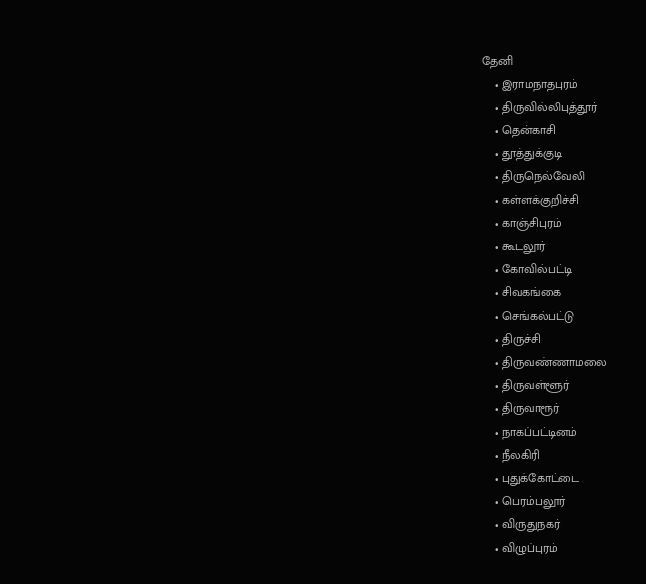தேனி
    • இராமநாதபுரம்
    • திருவில்லிபுத்தூர்
    • தென்காசி
    • தூத்துக்குடி
    • திருநெல்வேலி
    • கள்ளக்குறிச்சி
    • காஞ்சிபுரம்
    • கூடலூர்
    • கோவில்பட்டி
    • சிவகங்கை
    • செங்கல்பட்டு
    • திருச்சி
    • திருவண்ணாமலை
    • திருவள்ளூர்
    • திருவாரூர்
    • நாகப்பட்டினம்
    • நீலகிரி
    • புதுக்கோட்டை
    • பெரம்பலூர்
    • விருதுநகர்
    • விழுப்புரம்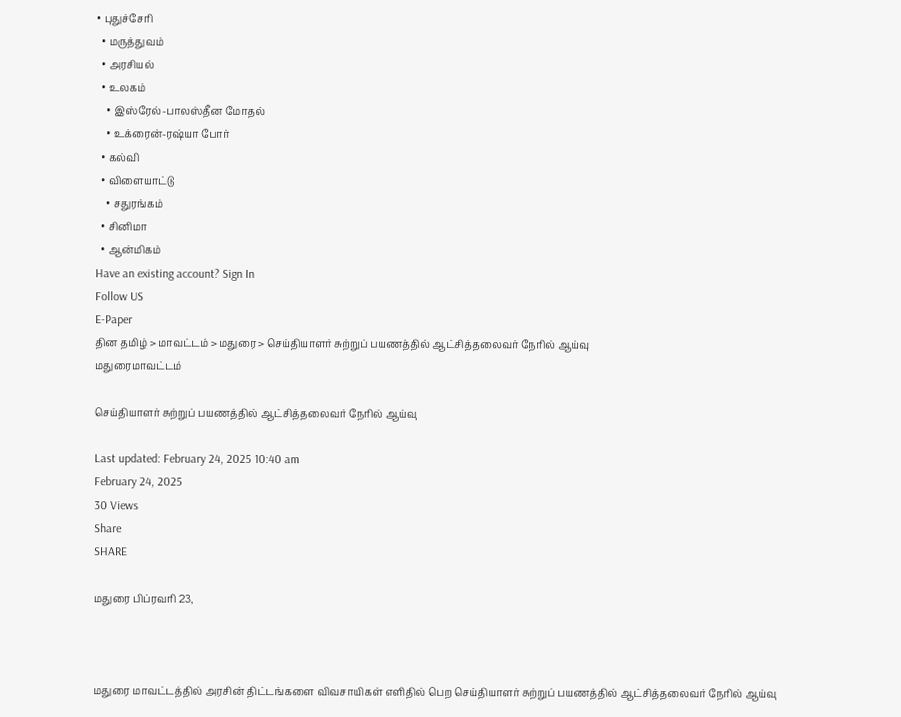• புதுச்சேரி
  • மருத்துவம்
  • அரசியல்
  • உலகம்
    • இஸ்ரேல்-பாலஸ்தீன மோதல்
    • உக்ரைன்-ரஷ்யா போர்
  • கல்வி
  • விளையாட்டு
    • சதுரங்கம்
  • சினிமா
  • ஆன்மிகம்
Have an existing account? Sign In
Follow US
E-Paper
தின தமிழ் > மாவட்டம் > மதுரை > செய்தியாளர் சுற்றுப் பயணத்தில் ஆட்சித்தலைவர் நேரில் ஆய்வு
மதுரைமாவட்டம்

செய்தியாளர் சுற்றுப் பயணத்தில் ஆட்சித்தலைவர் நேரில் ஆய்வு

Last updated: February 24, 2025 10:40 am
February 24, 2025
30 Views
Share
SHARE

மதுரை பிப்ரவரி 23,



மதுரை மாவட்டத்தில் அரசின் திட்டங்களை விவசாயிகள் எளிதில் பெற செய்தியாளர் சுற்றுப் பயணத்தில் ஆட்சித்தலைவர் நேரில் ஆய்வு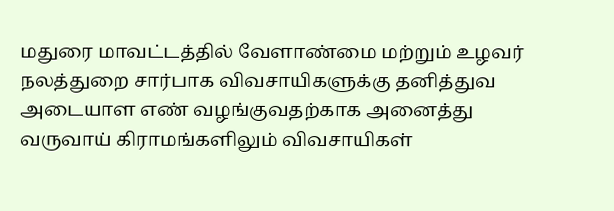மதுரை மாவட்டத்தில் வேளாண்மை மற்றும் உழவர் நலத்துறை சார்பாக விவசாயிகளுக்கு தனித்துவ அடையாள எண் வழங்குவதற்காக அனைத்து வருவாய் கிராமங்களிலும் விவசாயிகள்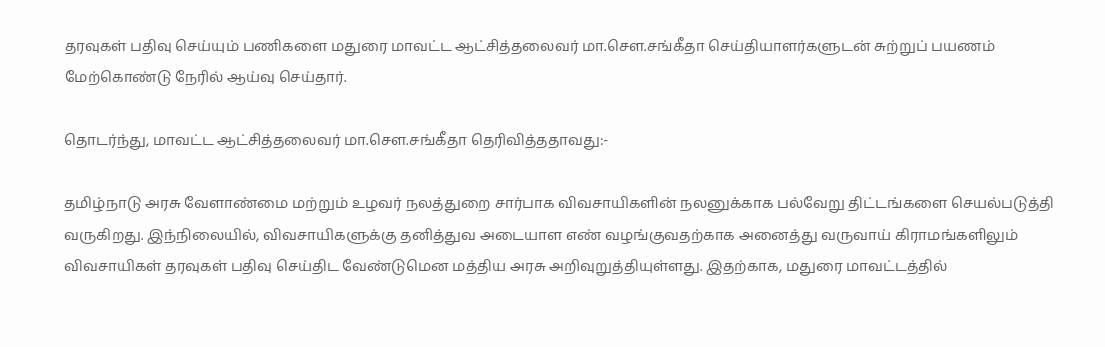தரவுகள் பதிவு செய்யும் பணிகளை மதுரை மாவட்ட ஆட்சித்தலைவர் மா.சௌ.சங்கீதா செய்தியாளர்களுடன் சுற்றுப் பயணம் மேற்கொண்டு நேரில் ஆய்வு செய்தார்.

தொடர்ந்து, மாவட்ட ஆட்சித்தலைவர் மா.சௌ.சங்கீதா தெரிவித்ததாவது:-

தமிழ்நாடு அரசு வேளாண்மை மற்றும் உழவர் நலத்துறை சார்பாக விவசாயிகளின் நலனுக்காக பல்வேறு திட்டங்களை செயல்படுத்தி வருகிறது. இந்நிலையில், விவசாயிகளுக்கு தனித்துவ அடையாள எண் வழங்குவதற்காக அனைத்து வருவாய் கிராமங்களிலும் விவசாயிகள் தரவுகள் பதிவு செய்திட வேண்டுமென மத்திய அரசு அறிவுறுத்தியுள்ளது. இதற்காக, மதுரை மாவட்டத்தில்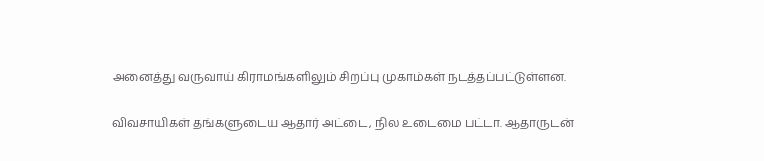அனைத்து வருவாய் கிராமங்களிலும் சிறப்பு முகாம்கள் நடத்தப்பட்டுள்ளன.

விவசாயிகள் தங்களுடைய ஆதார் அட்டை, நில உடைமை பட்டா. ஆதாருடன்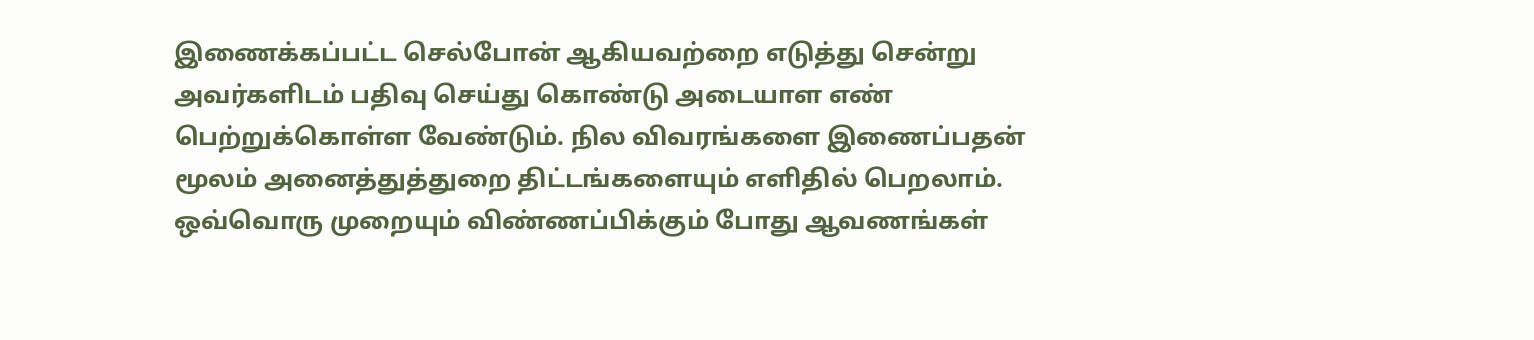இணைக்கப்பட்ட செல்போன் ஆகியவற்றை எடுத்து சென்று அவர்களிடம் பதிவு செய்து கொண்டு அடையாள எண் பெற்றுக்கொள்ள வேண்டும். நில விவரங்களை இணைப்பதன் மூலம் அனைத்துத்துறை திட்டங்களையும் எளிதில் பெறலாம். ஒவ்வொரு முறையும் விண்ணப்பிக்கும் போது ஆவணங்கள்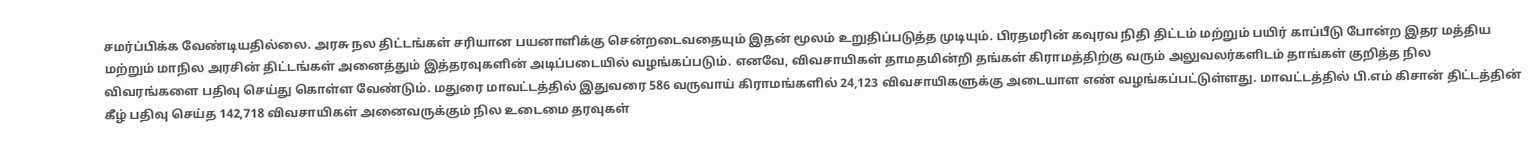சமர்ப்பிக்க வேண்டியதில்லை. அரசு நல திட்டங்கள் சரியான பயனாளிக்கு சென்றடைவதையும் இதன் மூலம் உறுதிப்படுத்த முடியும். பிரதமரின் கவுரவ நிதி திட்டம் மற்றும் பயிர் காப்பீடு போன்ற இதர மத்திய மற்றும் மாநில அரசின் திட்டங்கள் அனைத்தும் இத்தரவுகளின் அடிப்படையில் வழங்கப்படும். எனவே, விவசாயிகள் தாமதமின்றி தங்கள் கிராமத்திற்கு வரும் அலுவலர்களிடம் தாங்கள் குறித்த நில விவரங்களை பதிவு செய்து கொள்ள வேண்டும். மதுரை மாவட்டத்தில் இதுவரை 586 வருவாய் கிராமங்களில் 24,123 விவசாயிகளுக்கு அடையாள எண் வழங்கப்பட்டுள்ளது. மாவட்டத்தில் பி.எம் கிசான் திட்டத்தின் கீழ் பதிவு செய்த 142,718 விவசாயிகள் அனைவருக்கும் நில உடைமை தரவுகள்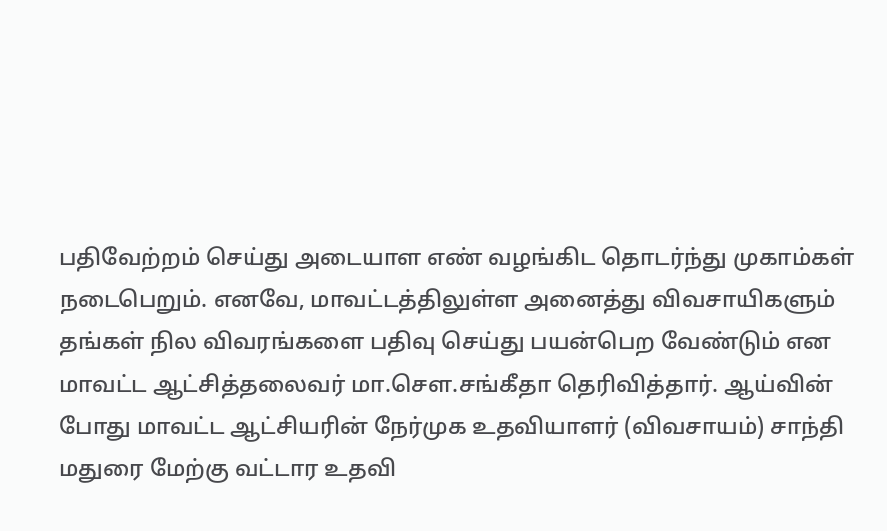பதிவேற்றம் செய்து அடையாள எண் வழங்கிட தொடர்ந்து முகாம்கள் நடைபெறும். எனவே, மாவட்டத்திலுள்ள அனைத்து விவசாயிகளும் தங்கள் நில விவரங்களை பதிவு செய்து பயன்பெற வேண்டும் என மாவட்ட ஆட்சித்தலைவர் மா.சௌ.சங்கீதா தெரிவித்தார். ஆய்வின் போது மாவட்ட ஆட்சியரின் நேர்முக உதவியாளர் (விவசாயம்) சாந்தி மதுரை மேற்கு வட்டார உதவி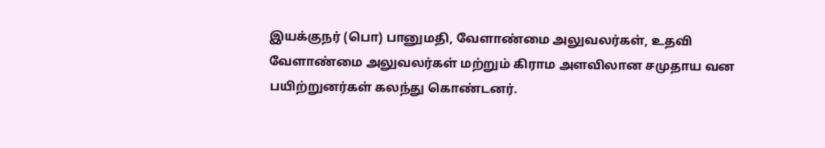இயக்குநர் (பொ) பானுமதி, வேளாண்மை அலுவலர்கள், உதவி வேளாண்மை அலுவலர்கள் மற்றும் கிராம அளவிலான சமுதாய வன பயிற்றுனர்கள் கலந்து கொண்டனர்.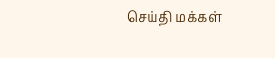செய்தி மக்கள்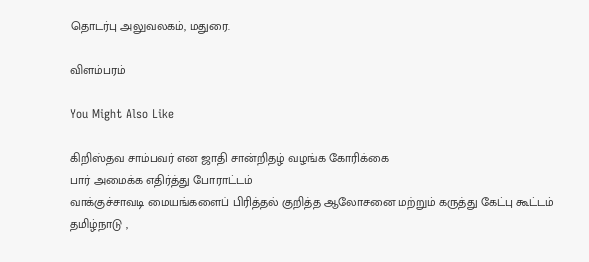தொடர்பு அலுவலகம், மதுரை.

விளம்பரம்

You Might Also Like

கிறிஸ்தவ சாம்பவர் என ஜாதி சான்றிதழ் வழங்க கோரிக்கை
பார் அமைக்க எதிர்த்து போராட்டம்
வாக்குச்சாவடி மையங்களைப் பிரித்தல் குறித்த ஆலோசனை மற்றும் கருத்து கேட்பு கூட்டம்
தமிழ்நாடு ,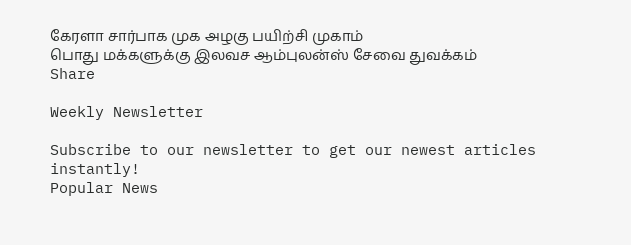கேரளா சார்பாக முக அழகு பயிற்சி முகாம்
பொது மக்களுக்கு இலவச ஆம்புலன்ஸ் சேவை துவக்கம்
Share

Weekly Newsletter

Subscribe to our newsletter to get our newest articles instantly!
Popular News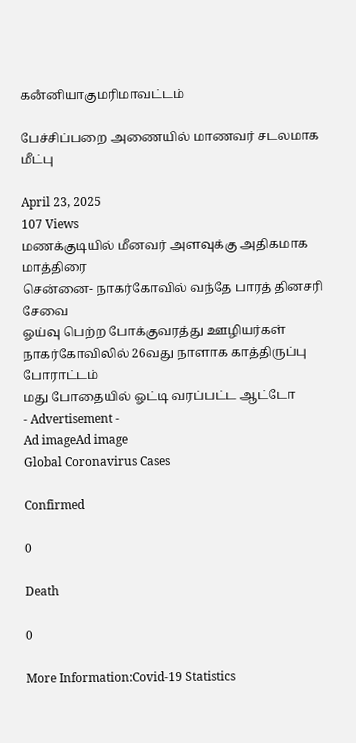கனஂனியாகுமரிமாவட்டம்

பேச்சிப்பறை அணையில் மாணவர் சடலமாக மீட்பு

April 23, 2025
107 Views
மணக்குடியில் மீனவர் அளவுக்கு அதிகமாக மாத்திரை
சென்னை- நாகர்கோவில் வந்தே பாரத் தினசரி சேவை
ஓய்வு பெற்ற போக்குவரத்து ஊழியர்கள் நாகர்கோவிலில் 26வது நாளாக காத்திருப்பு போராட்டம்
மது போதையில் ஓட்டி வரப்பட்ட ஆட்டோ
- Advertisement -
Ad imageAd image
Global Coronavirus Cases

Confirmed

0

Death

0

More Information:Covid-19 Statistics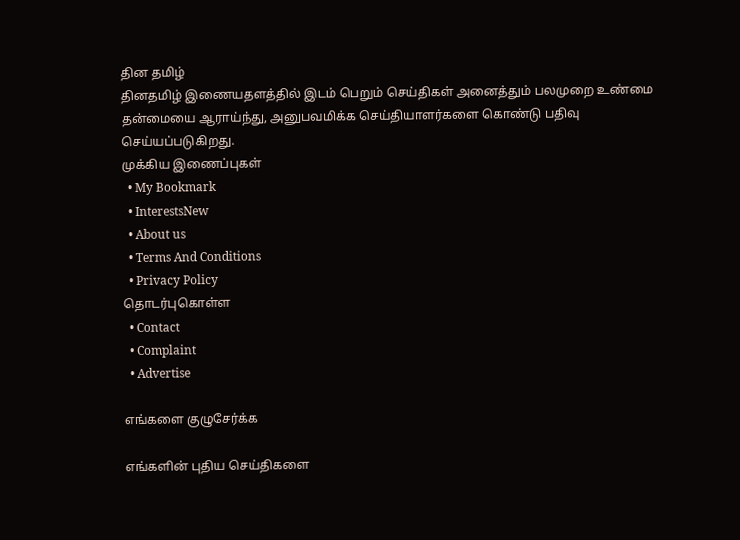தின தமிழ்
தினதமிழ் இணையதளத்தில் இடம் பெறும் செய்திகள் அனைத்தும் பலமுறை உண்மை தன்மையை ஆராய்ந்து, அனுபவமிக்க செய்தியாளர்களை கொண்டு பதிவு செய்யப்படுகிறது.
முக்கிய இணைப்புகள்
  • My Bookmark
  • InterestsNew
  • About us
  • Terms And Conditions
  • Privacy Policy
தொடர்புகொள்ள
  • Contact
  • Complaint
  • Advertise

எங்களை குழுசேர்க்க

எங்களின் புதிய செய்திகளை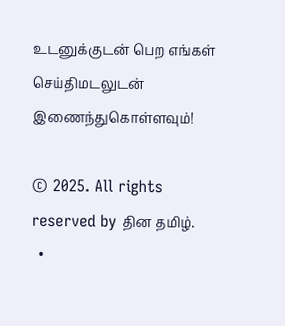உடனுக்குடன் பெற எங்கள் செய்திமடலுடன் இணைந்துகொள்ளவும்!

© 2025. All rights reserved by தின தமிழ்.
  •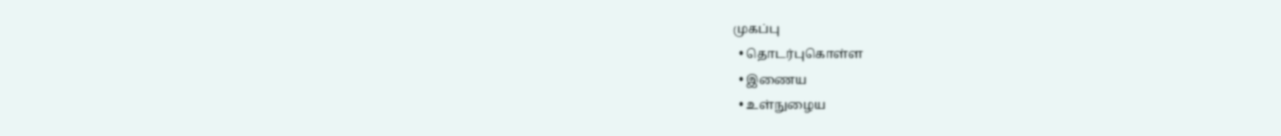முகப்பு
  • தொடர்புகொள்ள
  • இணைய
  • உள்நுழைய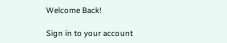Welcome Back!

Sign in to your account